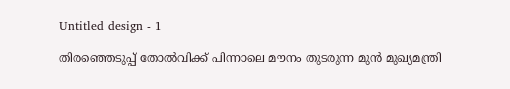Untitled design - 1

തിരഞ്ഞെടുപ്പ് തോല്‍വിക്ക് പിന്നാലെ മൗനം തുടരുന്ന മുന്‍ മുഖ്യമന്ത്രി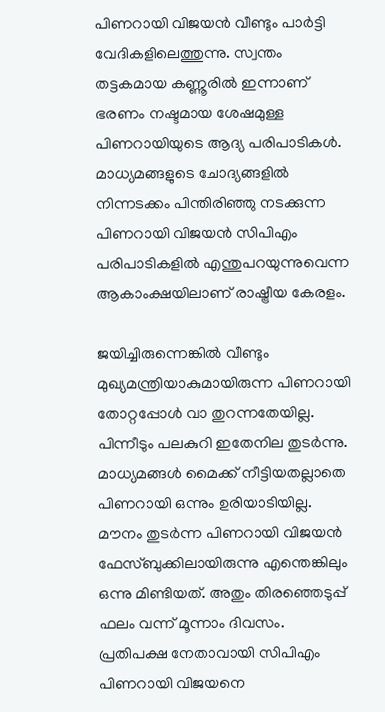പിണറായി വിജയന്‍ വീണ്ടും പാര്‍ട്ടി വേദികളിലെത്തുന്നു. സ്വന്തം തട്ടകമായ കണ്ണൂരില്‍ ഇന്നാണ് ഭരണം നഷ്ടമായ ശേഷമുള്ള പിണറായിയുടെ ആദ്യ പരിപാടികള്‍. മാധ്യമങ്ങളുടെ ചോദ്യങ്ങളില്‍ നിന്നടക്കം പിന്തിരിഞ്ഞു നടക്കുന്ന പിണറായി വിജയന്‍ സിപിഎം പരിപാടികളില്‍ എന്തുപറയുന്നുവെന്ന ആകാംക്ഷയിലാണ് രാഷ്ട്രീയ കേരളം.

ജയിച്ചിരുന്നെങ്കില്‍ വീണ്ടും മുഖ്യമന്ത്രിയാകുമായിരുന്ന പിണറായി തോറ്റപ്പോള്‍ വാ തുറന്നതേയില്ല. പിന്നീടും പലകുറി ഇതേനില തുടര്‍ന്നു. മാധ്യമങ്ങള്‍ മൈക്ക് നീട്ടിയതല്ലാതെ പിണറായി ഒന്നും ഉരിയാടിയില്ല. മൗനം തുടര്‍ന്ന പിണറായി വിജയന്‍ ഫേസ്ബുക്കിലായിരുന്നു എന്തെങ്കിലും ഒന്നു മിണ്ടിയത്. അതും തിരഞ്ഞെടുപ്പ് ഫലം വന്ന് മൂന്നാം ദിവസം. പ്രതിപക്ഷ നേതാവായി സിപിഎം പിണറായി വിജയനെ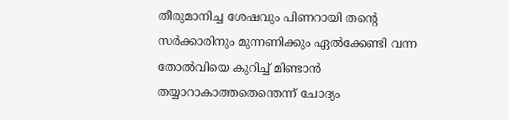തീരുമാനിച്ച ശേഷവും പിണറായി തന്‍റെ സര്‍ക്കാരിനും മുന്നണിക്കും ഏല്‍ക്കേണ്ടി വന്ന തോല്‍വിയെ കുറിച്ച് മിണ്ടാന്‍ തയ്യാറാകാത്തതെന്തെന്ന് ചോദ്യം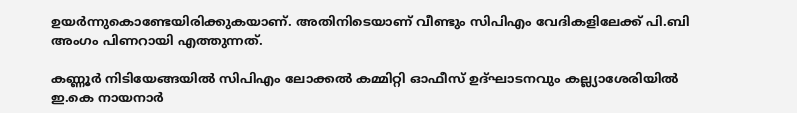ഉയര്‍ന്നുകൊണ്ടേയിരിക്കുകയാണ്. അതിനിടെയാണ് വീണ്ടും സിപിഎം വേദികളിലേക്ക് പി.ബി അംഗം പിണറായി എത്തുന്നത്.

കണ്ണൂര്‍ നിടിയേങ്ങയില്‍ സിപിഎം ലോക്കല്‍ കമ്മിറ്റി ഓഫീസ് ഉദ്ഘാടനവും കല്ല്യാശേരിയില്‍ ഇ.കെ നായനാര്‍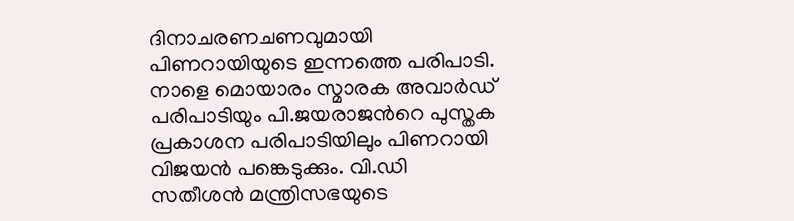ദിനാചരണചണവുമായി പിണറായിയുടെ ഇന്നത്തെ പരിപാടി. നാളെ മൊയാരം സ്മാരക അവാര്‍ഡ് പരിപാടിയും പി.ജയരാജന്‍റെ പുസ്തക പ്രകാശന പരിപാടിയിലും പിണറായി വിജയന്‍ പങ്കെടുക്കും. വി.ഡി സതീശന്‍ മന്ത്രിസഭയുടെ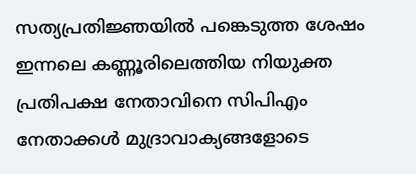സത്യപ്രതി‍ജ്ഞയില്‍ പങ്കെടുത്ത ശേഷം ഇന്നലെ കണ്ണൂരിലെത്തിയ നിയുക്ത പ്രതിപക്ഷ നേതാവിനെ സിപിഎം നേതാക്കള്‍ മുദ്രാവാക്യങ്ങളോടെ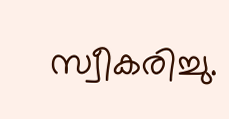സ്വീകരിച്ചു.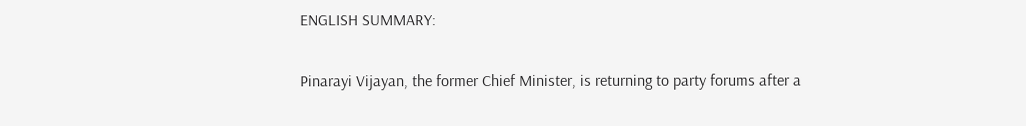ENGLISH SUMMARY:

Pinarayi Vijayan, the former Chief Minister, is returning to party forums after a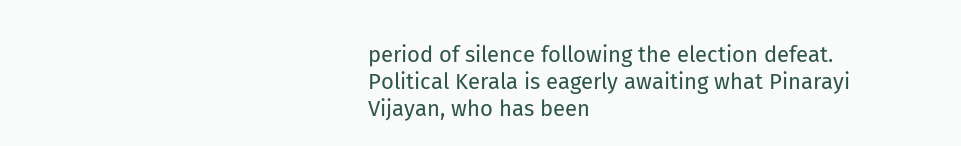period of silence following the election defeat. Political Kerala is eagerly awaiting what Pinarayi Vijayan, who has been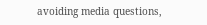avoiding media questions,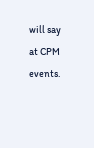will say at CPM events.